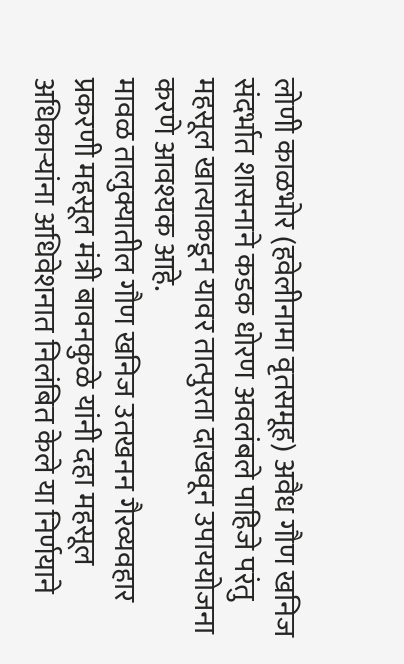लोणी काळभोर (हवेलीनामा वृतसमूह) अवैध गौण खनिज संदर्भात शासनाने कडक धोरण अवलंबले पाहिजे परंतु महसूल खात्याकडून यावर तात्पुरता दाखवून उपाययोजना करणे आवश्यक आहे.
मावळ तालुक्यातील गौण खनिज उतखनन गैरव्यवहार प्रकरणी महसूल मंत्री बावनकुळे यांनी दहा महसूल अधिकाऱ्यांना अधिवेशनात निलंबित केले या निर्णयाने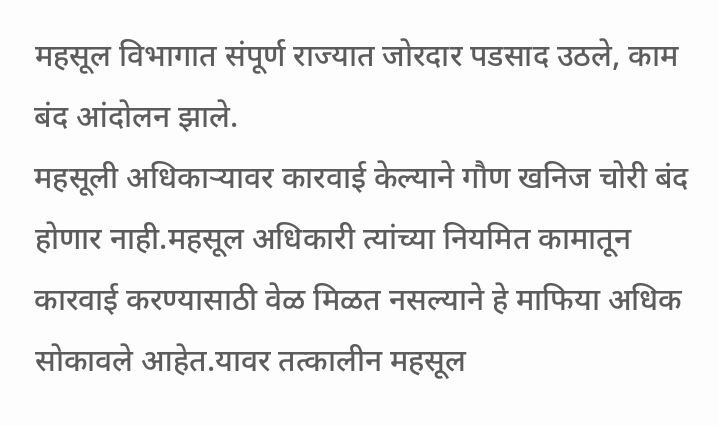महसूल विभागात संपूर्ण राज्यात जोरदार पडसाद उठले, काम बंद आंदोलन झाले.
महसूली अधिकाऱ्यावर कारवाई केल्याने गौण खनिज चोरी बंद होणार नाही.महसूल अधिकारी त्यांच्या नियमित कामातून कारवाई करण्यासाठी वेळ मिळत नसल्याने हे माफिया अधिक सोकावले आहेत.यावर तत्कालीन महसूल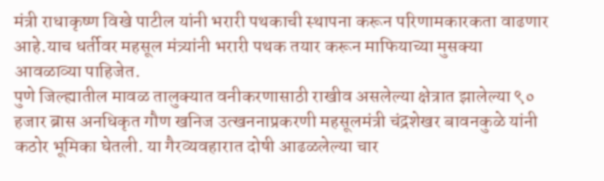मंत्री राधाकृष्ण विखे पाटील यांनी भरारी पथकाची स्थापना करून परिणामकारकता वाढणार आहे.याच धर्तीवर महसूल मंत्र्यांनी भरारी पथक तयार करून माफियाच्या मुसक्या आवळाव्या पाहिजेत.
पुणे जिल्ह्यातील मावळ तालुक्यात वनीकरणासाठी राखीव असलेल्या क्षेत्रात झालेल्या ९० हजार ब्रास अनधिकृत गौण खनिज उत्खननाप्रकरणी महसूलमंत्री चंद्रशेखर बावनकुळे यांनी कठोर भूमिका घेतली. या गैरव्यवहारात दोषी आढळलेल्या चार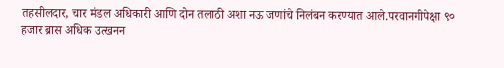तहसीलदार, चार मंडल अधिकारी आणि दोन तलाठी अशा नऊ जणांचे निलंबन करण्यात आले.परवानगीपेक्षा ९० हजार ब्रास अधिक उत्खनन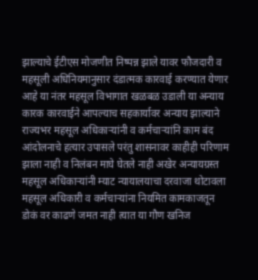झाल्याचे ईटीएस मोजणीत निष्पन्न झाले यावर फौजदारी व महसूली अधिनियमानुसार दंडात्मक कारवाई करण्यात येणार आहे या नंतर महसूल विभागात खळबळ उडाली या अन्याय कारक कारवाईने आपल्याच सहकार्यावर अन्याय झाल्याने राज्यभर महसूल अधिकाऱ्यांनी व कर्मचाऱ्यांनि काम बंद आंदोलनाचे हत्यार उपासले परंतु शासनावर काहीही परिणाम झाला नाही व निलंबन माघे घेतले नाही अखेर अन्यायग्रस्त महसूल अधिकाऱ्यांनी म्याट न्यायालयाचा दरवाजा थोटावला महसूल अधिकारी व कर्मचाऱ्यांना नियमित कामकाजतून डोकं वर काढणे जमत नाही त्यात या गौण खनिज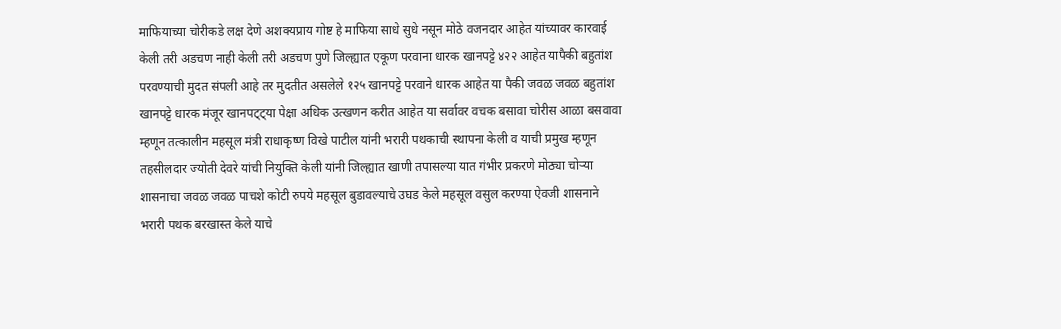माफियाच्या चोरीकडे लक्ष देणे अशक्यप्राय गोष्ट हे माफिया साधे सुधे नसून मोठे वजनदार आहेत यांच्यावर कारवाई केली तरी अडचण नाही केली तरी अडचण पुणे जिल्ह्यात एकूण परवाना धारक खानपट्टे ४२२ आहेत यापैकी बहुतांश परवण्याची मुदत संपली आहे तर मुदतीत असलेले १२५ खानपट्टे परवाने धारक आहेत या पैकी जवळ जवळ बहुतांश खानपट्टे धारक मंजूर खानपट्ट्या पेक्षा अधिक उत्खणन करीत आहेत या सर्वावर वचक बसावा चोरीस आळा बसवावा म्हणून तत्कालीन महसूल मंत्री राधाकृष्ण विखे पाटील यांनी भरारी पथकाची स्थापना केली व याची प्रमुख म्हणून तहसीलदार ज्योती देवरे यांची नियुक्ति केली यांनी जिल्ह्यात खाणी तपासल्या यात गंभीर प्रकरणे मोठ्या चोऱ्या शासनाचा जवळ जवळ पाचशे कोटी रुपये महसूल बुडावल्याचे उघड केले महसूल वसुल करण्या ऐवजी शासनाने भरारी पथक बरखास्त केले याचे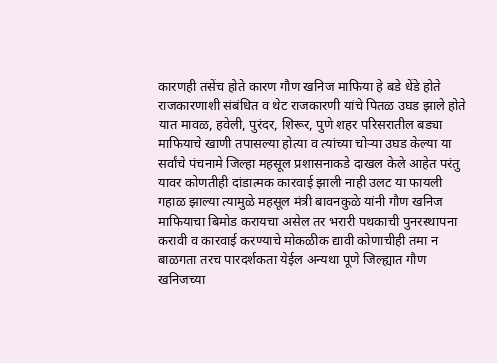कारणही तसेंच होते कारण गौण खनिज माफिया हे बडे धेंडे होते राजकारणाशी संबंधित व थेट राजकारणी यांचे पितळ उघड झाले होते यात मावळ, हवेली, पुरंदर, शिरूर, पुणे शहर परिसरातील बड्या माफियाचे खाणी तपासल्या होत्या व त्यांच्या चोऱ्या उघड केल्या या सर्वांचे पंचनामे जिल्हा महसूल प्रशासनाकडे दाखल केले आहेत परंतु यावर कोणतीही दांडात्मक कारवाई झाली नाही उलट या फायली गहाळ झाल्या त्यामुळे महसूल मंत्री बावनकुळे यांनी गौण खनिज माफियाचा बिमोड करायचा असेल तर भरारी पथकाची पुनरस्थापना करावी व कारवाई करण्याचे मोकळीक द्यावी कोणाचीही तमा न बाळगता तरच पारदर्शकता येईल अन्यथा पूणे जिल्ह्यात गौण खनिजच्या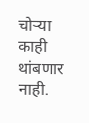चोऱ्या काही थांबणार नाही.